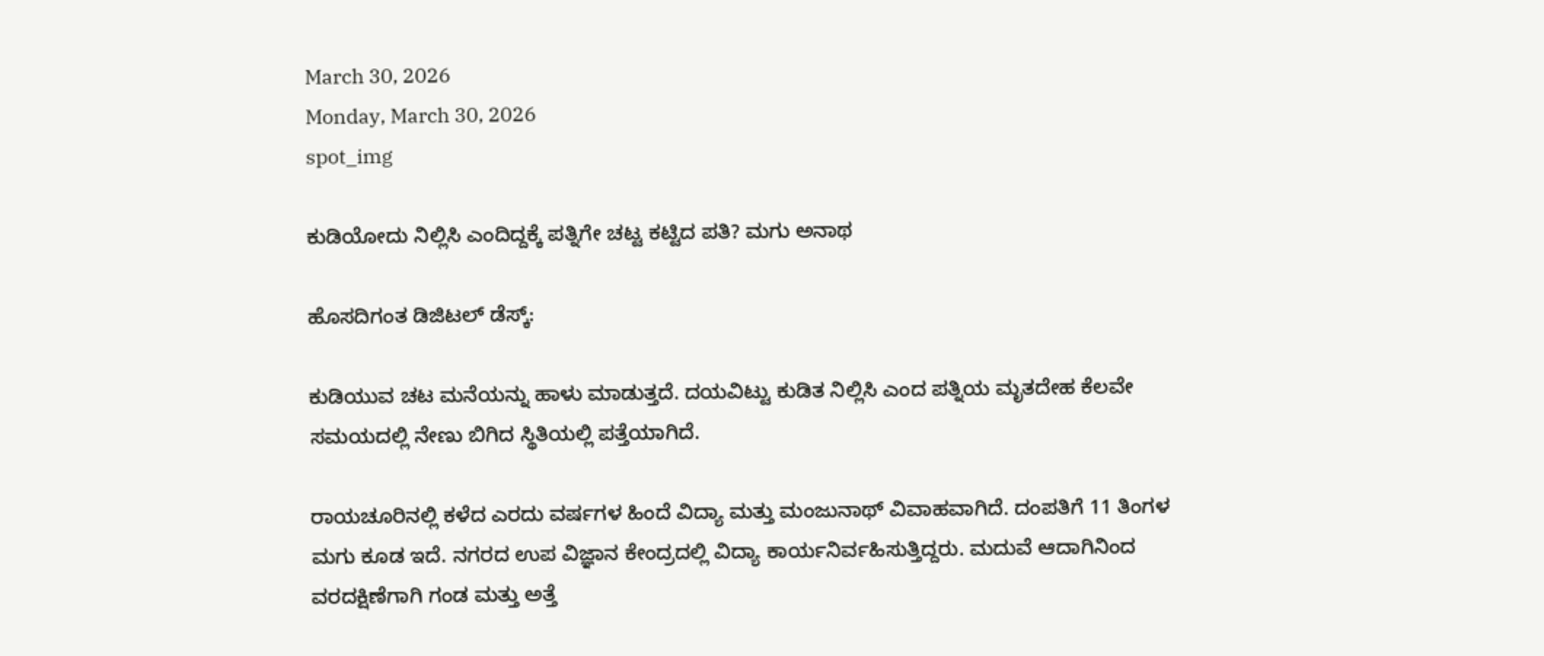March 30, 2026
Monday, March 30, 2026
spot_img

ಕುಡಿಯೋದು ನಿಲ್ಲಿಸಿ ಎಂದಿದ್ದಕ್ಕೆ ಪತ್ನಿಗೇ ಚಟ್ಟ ಕಟ್ಟಿದ ಪತಿ? ಮಗು ಅನಾಥ

ಹೊಸದಿಗಂತ ಡಿಜಿಟಲ್‌ ಡೆಸ್ಕ್‌:

ಕುಡಿಯುವ ಚಟ ಮನೆಯನ್ನು ಹಾಳು ಮಾಡುತ್ತದೆ. ದಯವಿಟ್ಟು ಕುಡಿತ ನಿಲ್ಲಿಸಿ ಎಂದ ಪತ್ನಿಯ ಮೃತದೇಹ ಕೆಲವೇ ಸಮಯದಲ್ಲಿ ನೇಣು ಬಿಗಿದ ಸ್ಥಿತಿಯಲ್ಲಿ ಪತ್ತೆಯಾಗಿದೆ.

ರಾಯಚೂರಿನಲ್ಲಿ ಕಳೆದ ಎರದು ವರ್ಷಗಳ ಹಿಂದೆ ವಿದ್ಯಾ ಮತ್ತು ಮಂಜುನಾಥ್ ವಿವಾಹವಾಗಿದೆ. ದಂಪತಿಗೆ 11 ತಿಂಗಳ ಮಗು ಕೂಡ ಇದೆ. ನಗರದ ಉಪ ವಿಜ್ಞಾನ ಕೇಂದ್ರದಲ್ಲಿ ವಿದ್ಯಾ ಕಾರ್ಯನಿರ್ವಹಿಸುತ್ತಿದ್ದರು. ಮದುವೆ ಆದಾಗಿನಿಂದ ವರದಕ್ಷಿಣೆಗಾಗಿ ಗಂಡ ಮತ್ತು ಅತ್ತೆ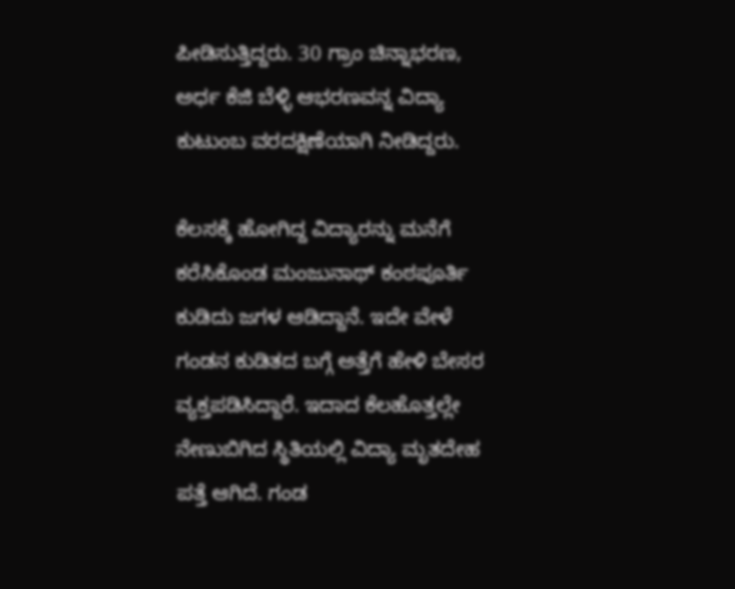ಪೀಡಿಸುತ್ತಿದ್ದರು. 30 ಗ್ರಾಂ ಚಿನ್ನಾಭರಣ, ಅರ್ಧ ಕೆಜಿ ಬೆಳ್ಳಿ ಆಭರಣವನ್ನ ವಿದ್ಯಾ ಕುಟುಂಬ ವರದಕ್ಷಿಣೆಯಾಗಿ ನೀಡಿದ್ದರು.

ಕೆಲಸಕ್ಕೆ ಹೋಗಿದ್ದ ವಿದ್ಯಾರನ್ನು ಮನೆಗೆ ಕರೆಸಿಕೊಂಡ ಮಂಜುನಾಥ್‌ ಕಂಠಪೂರ್ತಿ ಕುಡಿದು ಜಗಳ ಆಡಿದ್ದಾನೆ. ಇದೇ ವೇಳೆ ಗಂಡನ ಕುಡಿತದ ಬಗ್ಗೆ ಅತ್ತೆಗೆ ಹೇಳಿ ಬೇಸರ ವ್ಯಕ್ತಪಡಿಸಿದ್ದಾರೆ. ಇದಾದ ಕೆಲಹೊತ್ತಲ್ಲೇ ನೇಣುಬಿಗಿದ ಸ್ಥಿತಿಯಲ್ಲಿ ವಿದ್ಯಾ ಮೃತದೇಹ ಪತ್ತೆ ಆಗಿದೆ. ಗಂಡ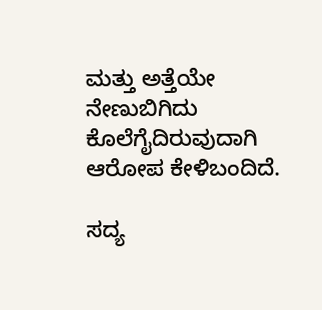ಮತ್ತು ಅತ್ತೆಯೇ ನೇಣುಬಿಗಿದು ಕೊಲೆಗೈದಿರುವುದಾಗಿ ಆರೋಪ ಕೇಳಿಬಂದಿದೆ.

ಸದ್ಯ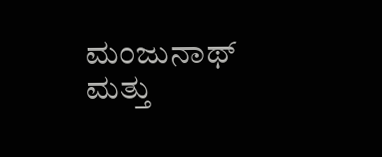ಮಂಜುನಾಥ್ ಮತ್ತು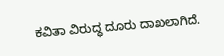ಕವಿತಾ ವಿರುದ್ಧ ದೂರು ದಾಖಲಾಗಿದೆ.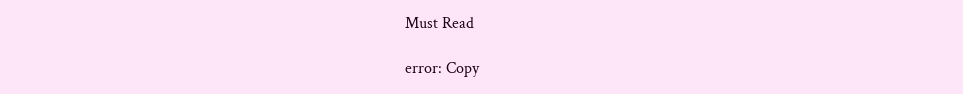Must Read

error: Copy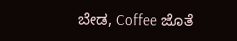ಬೇಡ, Coffee ಜೊತೆ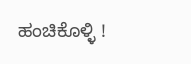ಹಂಚಿಕೊಳ್ಳಿ !